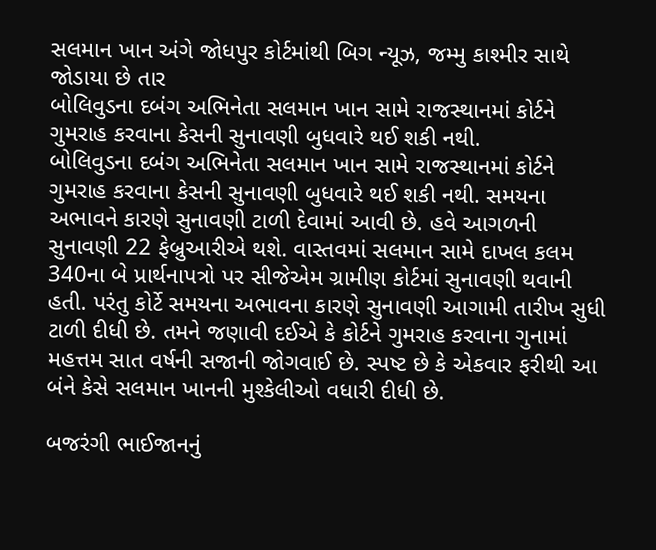સલમાન ખાન અંગે જોધપુર કોર્ટમાંથી બિગ ન્યૂઝ, જમ્મુ કાશ્મીર સાથે જોડાયા છે તાર
બોલિવુડના દબંગ અભિનેતા સલમાન ખાન સામે રાજસ્થાનમાં કોર્ટને ગુમરાહ કરવાના કેસની સુનાવણી બુધવારે થઈ શકી નથી.
બોલિવુડના દબંગ અભિનેતા સલમાન ખાન સામે રાજસ્થાનમાં કોર્ટને ગુમરાહ કરવાના કેસની સુનાવણી બુધવારે થઈ શકી નથી. સમયના અભાવને કારણે સુનાવણી ટાળી દેવામાં આવી છે. હવે આગળની સુનાવણી 22 ફેબ્રુઆરીએ થશે. વાસ્તવમાં સલમાન સામે દાખલ કલમ 340ના બે પ્રાર્થનાપત્રો પર સીજેએમ ગ્રામીણ કોર્ટમાં સુનાવણી થવાની હતી. પરંતુ કોર્ટે સમયના અભાવના કારણે સુનાવણી આગામી તારીખ સુધી ટાળી દીધી છે. તમને જણાવી દઈએ કે કોર્ટને ગુમરાહ કરવાના ગુનામાં મહત્તમ સાત વર્ષની સજાની જોગવાઈ છે. સ્પષ્ટ છે કે એકવાર ફરીથી આ બંને કેસે સલમાન ખાનની મુશ્કેલીઓ વધારી દીધી છે.

બજરંગી ભાઈજાનનું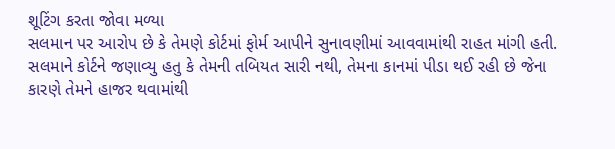શૂટિંગ કરતા જોવા મળ્યા
સલમાન પર આરોપ છે કે તેમણે કોર્ટમાં ફોર્મ આપીને સુનાવણીમાં આવવામાંથી રાહત માંગી હતી. સલમાને કોર્ટને જણાવ્યુ હતુ કે તેમની તબિયત સારી નથી, તેમના કાનમાં પીડા થઈ રહી છે જેના કારણે તેમને હાજર થવામાંથી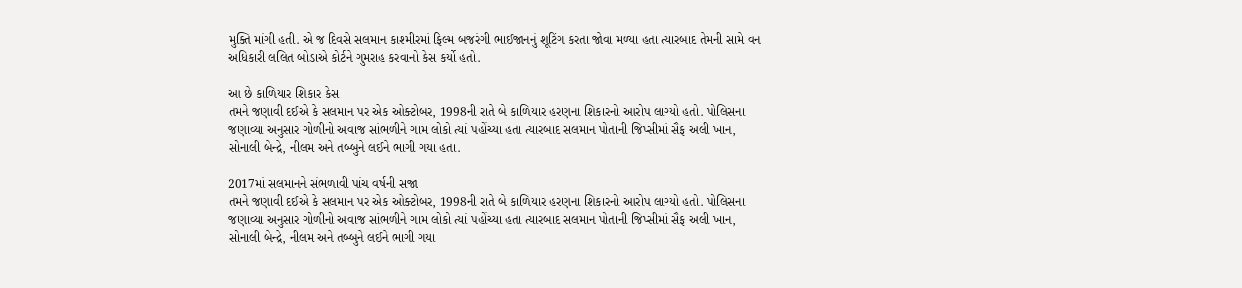મુક્તિ માંગી હતી. એ જ દિવસે સલમાન કાશ્મીરમાં ફિલ્મ બજરંગી ભાઈજાનનું શૂટિંગ કરતા જોવા મળ્યા હતા ત્યારબાદ તેમની સામે વન અધિકારી લલિત બોડાએ કોર્ટને ગુમરાહ કરવાનો કેસ કર્યો હતો.

આ છે કાળિયાર શિકાર કેસ
તમને જણાવી દઈએ કે સલમાન પર એક ઓક્ટોબર, 1998ની રાતે બે કાળિયાર હરણના શિકારનો આરોપ લાગ્યો હતો. પોલિસના જણાવ્યા અનુસાર ગોળીનો અવાજ સાંભળીને ગામ લોકો ત્યાં પહોંચ્યા હતા ત્યારબાદ સલમાન પોતાની જિપ્સીમાં સૈફ અલી ખાન, સોનાલી બેન્દ્રે, નીલમ અને તબ્બુને લઈને ભાગી ગયા હતા.

2017માં સલમાનને સંભળાવી પાંચ વર્ષની સજા
તમને જણાવી દઈએ કે સલમાન પર એક ઓક્ટોબર, 1998ની રાતે બે કાળિયાર હરણના શિકારનો આરોપ લાગ્યો હતો. પોલિસના જણાવ્યા અનુસાર ગોળીનો અવાજ સાંભળીને ગામ લોકો ત્યાં પહોંચ્યા હતા ત્યારબાદ સલમાન પોતાની જિપ્સીમાં સૈફ અલી ખાન, સોનાલી બેન્દ્રે, નીલમ અને તબ્બુને લઈને ભાગી ગયા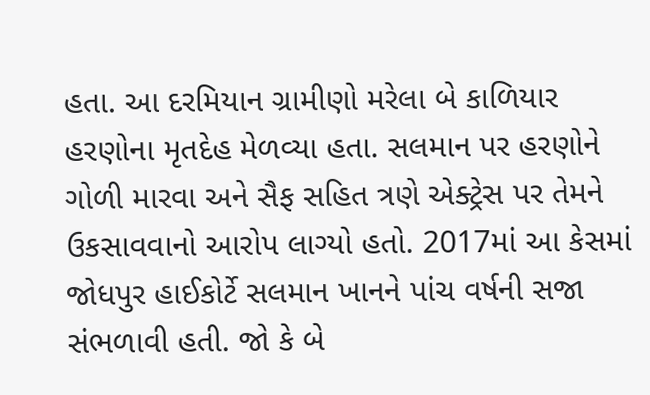હતા. આ દરમિયાન ગ્રામીણો મરેલા બે કાળિયાર હરણોના મૃતદેહ મેળવ્યા હતા. સલમાન પર હરણોને ગોળી મારવા અને સૈફ સહિત ત્રણે એક્ટ્રેસ પર તેમને ઉકસાવવાનો આરોપ લાગ્યો હતો. 2017માં આ કેસમાં જોધપુર હાઈકોર્ટે સલમાન ખાનને પાંચ વર્ષની સજા સંભળાવી હતી. જો કે બે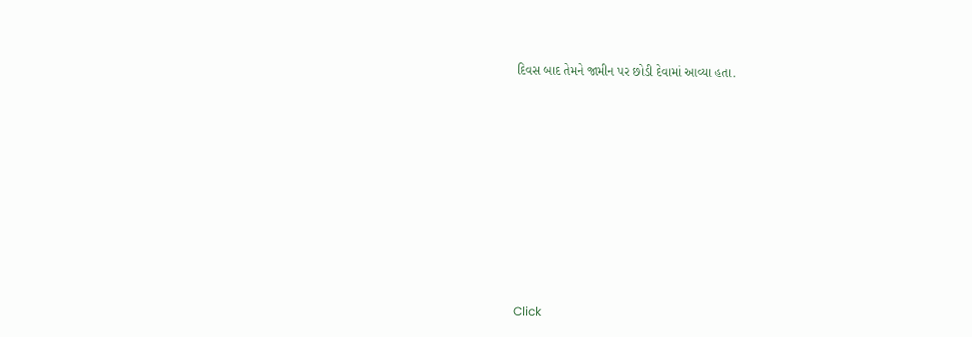દિવસ બાદ તેમને જામીન પર છોડી દેવામાં આવ્યા હતા.












Click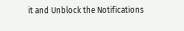it and Unblock the Notifications